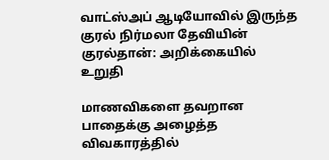வாட்ஸ்அப் ஆடியோவில் இருந்த குரல் நிர்மலா தேவியின் குரல்தான்: அறிக்கையில் உறுதி

மாணவிகளை தவறான பாதைக்கு அழைத்த விவகாரத்தில்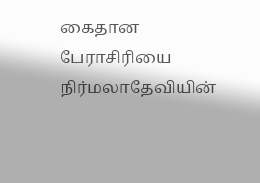கைதான பேராசிரியை நிர்மலாதேவியின்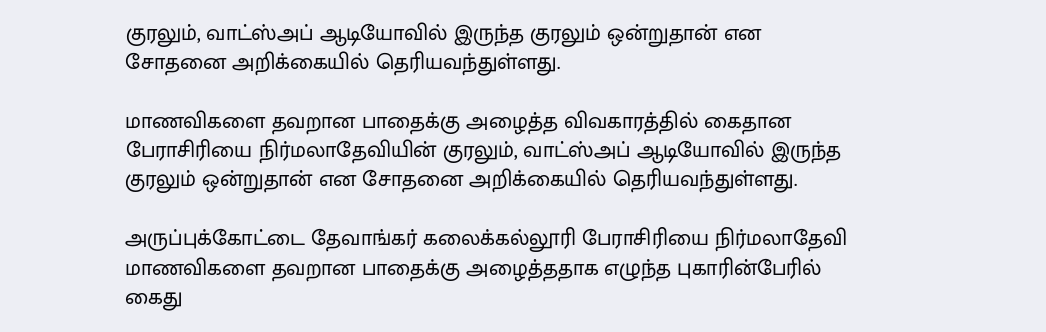குரலும், வாட்ஸ்அப் ஆடியோவில் இருந்த குரலும் ஒன்றுதான் என சோதனை அறிக்கையில் தெரியவந்துள்ளது.

மாணவிகளை தவறான பாதைக்கு அழைத்த விவகாரத்தில் கைதான பேராசிரியை நிர்மலாதேவியின் குரலும், வாட்ஸ்அப் ஆடியோவில் இருந்த குரலும் ஒன்றுதான் என சோதனை அறிக்கையில் தெரியவந்துள்ளது.

அருப்புக்கோட்டை தேவாங்கர் கலைக்கல்லூரி பேராசிரியை நிர்மலாதேவி மாணவிகளை தவறான பாதைக்கு அழைத்ததாக எழுந்த புகாரின்பேரில் கைது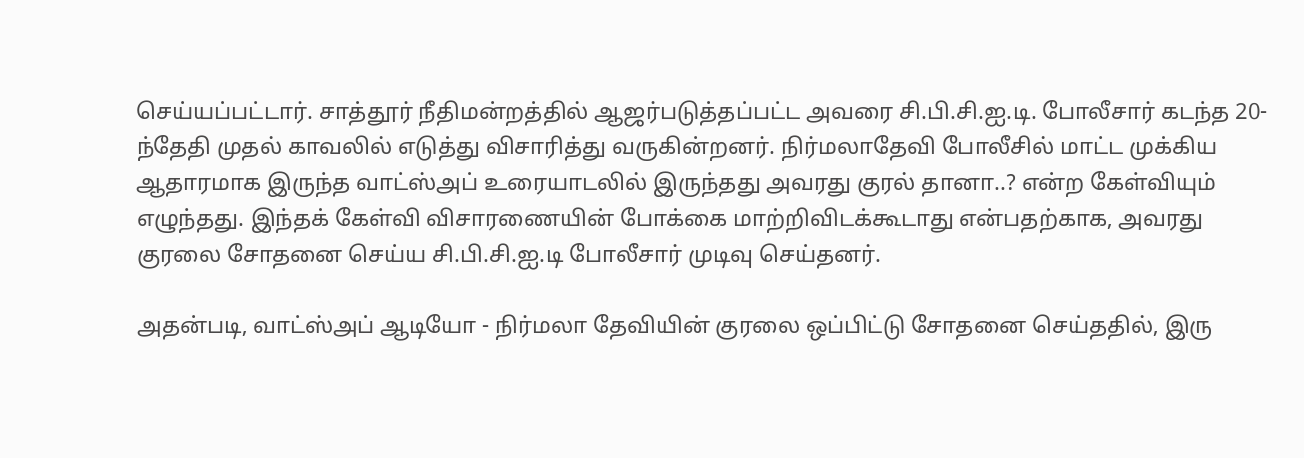செய்யப்பட்டார். சாத்தூர் நீதிமன்றத்தில் ஆஜர்படுத்தப்பட்ட அவரை சி.பி.சி.ஐ.டி. போலீசார் கடந்த 20-ந்தேதி முதல் காவலில் எடுத்து விசாரித்து வருகின்றனர். நிர்மலாதேவி போலீசில் மாட்ட முக்கிய ஆதாரமாக இருந்த வாட்ஸ்அப் உரையாடலில் இருந்தது அவரது குரல் தானா..? என்ற கேள்வியும் எழுந்தது. இந்தக் கேள்வி விசாரணையின் போக்கை மாற்றிவிடக்கூடாது என்பதற்காக, அவரது குரலை சோதனை செய்ய சி.பி.சி.ஐ.டி போலீசார் முடிவு செய்தனர்.

அதன்படி, வாட்ஸ்அப் ஆடியோ - நிர்மலா தேவியின் குரலை ஒப்பிட்டு சோதனை செய்ததில், இரு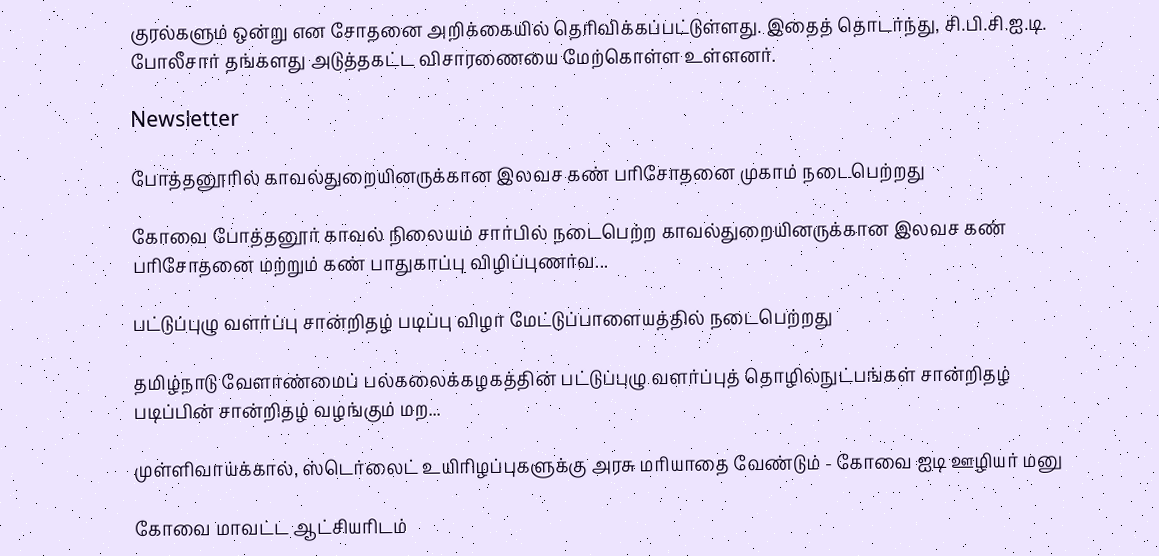குரல்களும் ஒன்று என சோதனை அறிக்கையில் தெரிவிக்கப்பட்டுள்ளது. இதைத் தொடர்ந்து, சி.பி.சி.ஐ.டி. போலீசார் தங்களது அடுத்தகட்ட விசாரணையை மேற்கொள்ள உள்ளனர்.

Newsletter

போத்தனூரில் காவல்துறையினருக்கான இலவச கண் பரிசோதனை முகாம் நடைபெற்றது

கோவை போத்தனூர் காவல் நிலையம் சார்பில் நடைபெற்ற காவல்துறையினருக்கான இலவச கண் பரிசோதனை மற்றும் கண் பாதுகாப்பு விழிப்புணர்வ...

பட்டுப்புழு வளர்ப்பு சான்றிதழ் படிப்பு விழா மேட்டுப்பாளையத்தில் நடைபெற்றது

தமிழ்நாடு வேளாண்மைப் பல்கலைக்கழகத்தின் பட்டுப்புழு வளர்ப்புத் தொழில்நுட்பங்கள் சான்றிதழ் படிப்பின் சான்றிதழ் வழங்கும் மற...

முள்ளிவாய்க்கால், ஸ்டெர்லைட் உயிரிழப்புகளுக்கு அரசு மரியாதை வேண்டும் - கோவை ஐடி ஊழியர் மனு

கோவை மாவட்ட ஆட்சியரிடம்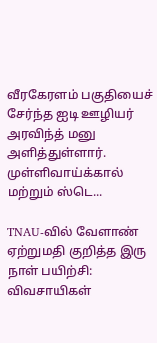வீரகேரளம் பகுதியைச் சேர்ந்த ஐடி ஊழியர் அரவிந்த் மனு அளித்துள்ளார். முள்ளிவாய்க்கால் மற்றும் ஸ்டெ...

TNAU-வில் வேளாண் ஏற்றுமதி குறித்த இரு நாள் பயிற்சி: விவசாயிகள்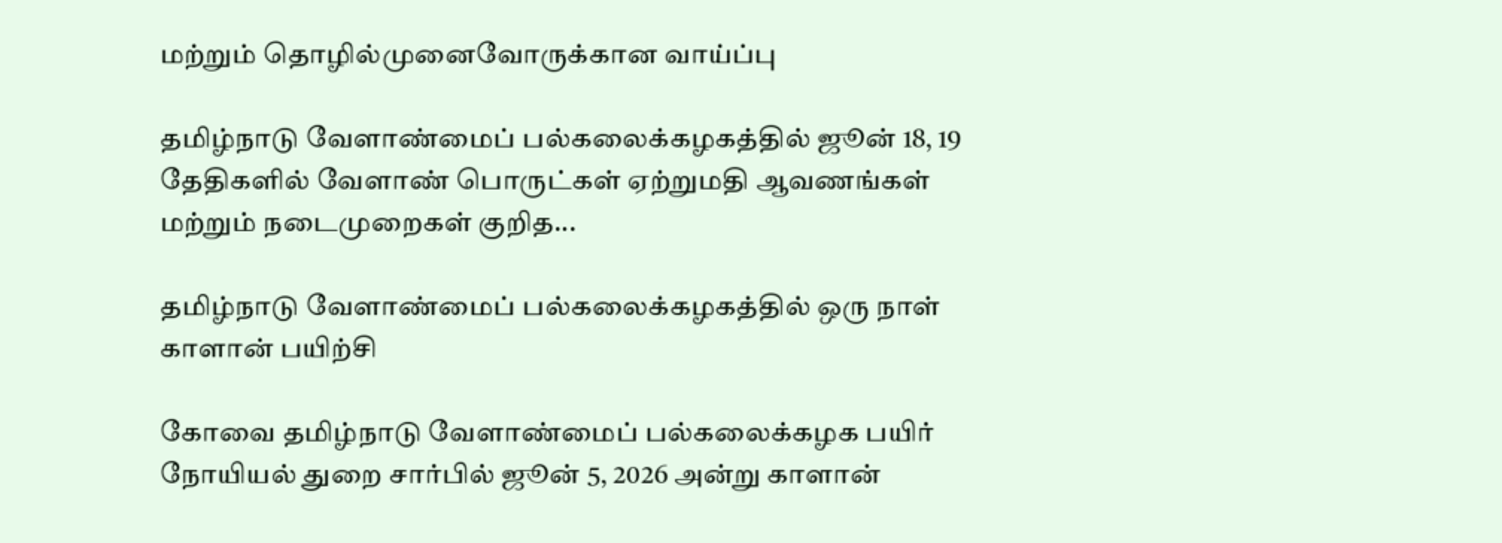மற்றும் தொழில்முனைவோருக்கான வாய்ப்பு

தமிழ்நாடு வேளாண்மைப் பல்கலைக்கழகத்தில் ஜூன் 18, 19 தேதிகளில் வேளாண் பொருட்கள் ஏற்றுமதி ஆவணங்கள் மற்றும் நடைமுறைகள் குறித...

தமிழ்நாடு வேளாண்மைப் பல்கலைக்கழகத்தில் ஒரு நாள் காளான் பயிற்சி

கோவை தமிழ்நாடு வேளாண்மைப் பல்கலைக்கழக பயிர் நோயியல் துறை சார்பில் ஜூன் 5, 2026 அன்று காளான்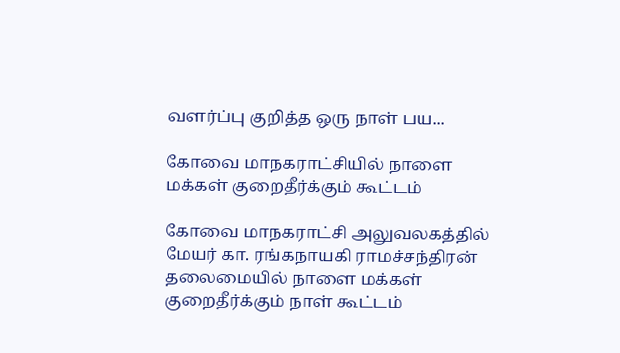வளர்ப்பு குறித்த ஒரு நாள் பய...

கோவை மாநகராட்சியில் நாளை மக்கள் குறைதீர்க்கும் கூட்டம்

கோவை மாநகராட்சி அலுவலகத்தில் மேயர் கா. ரங்கநாயகி ராமச்சந்திரன் தலைமையில் நாளை மக்கள் குறைதீர்க்கும் நாள் கூட்டம்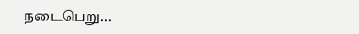நடைபெறு...